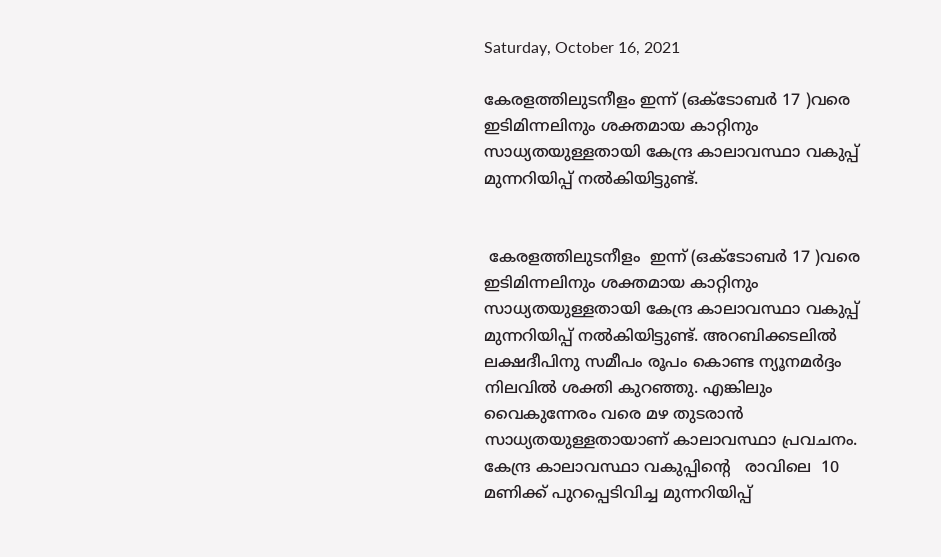Saturday, October 16, 2021

കേരളത്തിലുടനീളം ഇന്ന് (ഒക്ടോബർ 17 )വരെ ഇടിമിന്നലിനും ശക്തമായ കാറ്റിനും സാധ്യതയുള്ളതായി കേന്ദ്ര കാലാവസ്ഥാ വകുപ്പ് മുന്നറിയിപ്പ് നൽകിയിട്ടുണ്ട്.


 കേരളത്തിലുടനീളം  ഇന്ന് (ഒക്ടോബർ 17 )വരെ ഇടിമിന്നലിനും ശക്തമായ കാറ്റിനും സാധ്യതയുള്ളതായി കേന്ദ്ര കാലാവസ്ഥാ വകുപ്പ് മുന്നറിയിപ്പ് നൽകിയിട്ടുണ്ട്. അറബിക്കടലിൽ ലക്ഷദീപിനു സമീപം രൂപം കൊണ്ട ന്യൂനമർദ്ദം നിലവിൽ ശക്തി കുറഞ്ഞു. എങ്കിലും  വൈകുന്നേരം വരെ മഴ തുടരാൻ സാധ്യതയുള്ളതായാണ് കാലാവസ്ഥാ പ്രവചനം. കേന്ദ്ര കാലാവസ്ഥാ വകുപ്പിന്റെ   രാവിലെ  10 മണിക്ക് പുറപ്പെടിവിച്ച മുന്നറിയിപ്പ്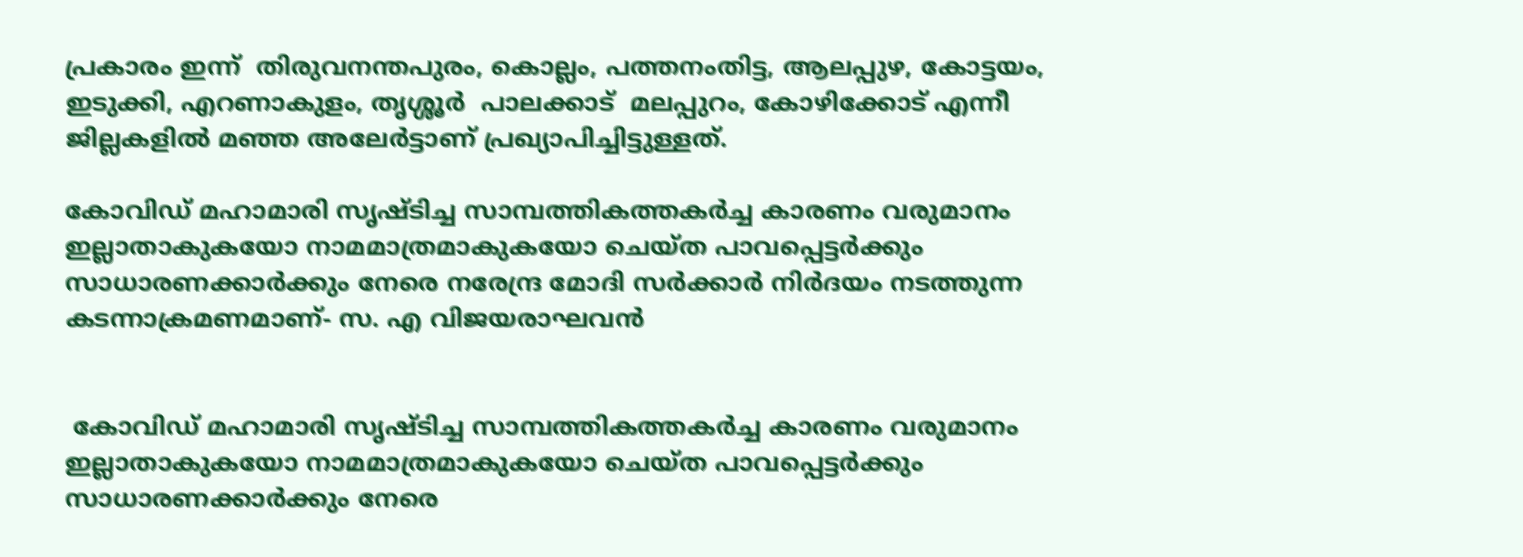പ്രകാരം ഇന്ന്  തിരുവനന്തപുരം, കൊല്ലം, പത്തനംതിട്ട, ആലപ്പുഴ, കോട്ടയം, ഇടുക്കി, എറണാകുളം, തൃശ്ശൂർ  പാലക്കാട്  മലപ്പുറം, കോഴിക്കോട് എന്നീ  ജില്ലകളിൽ മഞ്ഞ അലേർട്ടാണ് പ്രഖ്യാപിച്ചിട്ടുള്ളത്.

കോവിഡ് മഹാമാരി സൃഷ്ടിച്ച സാമ്പത്തികത്തകർച്ച കാരണം വരുമാനം ഇല്ലാതാകുകയോ നാമമാത്രമാകുകയോ ചെയ്ത പാവപ്പെട്ടർക്കും സാധാരണക്കാർക്കും നേരെ നരേന്ദ്ര മോദി സർക്കാർ നിർദയം നടത്തുന്ന കടന്നാക്രമണമാണ്- സ. എ വിജയരാഘവൻ


 കോവിഡ് മഹാമാരി സൃഷ്ടിച്ച സാമ്പത്തികത്തകർച്ച കാരണം വരുമാനം ഇല്ലാതാകുകയോ നാമമാത്രമാകുകയോ ചെയ്ത പാവപ്പെട്ടർക്കും സാധാരണക്കാർക്കും നേരെ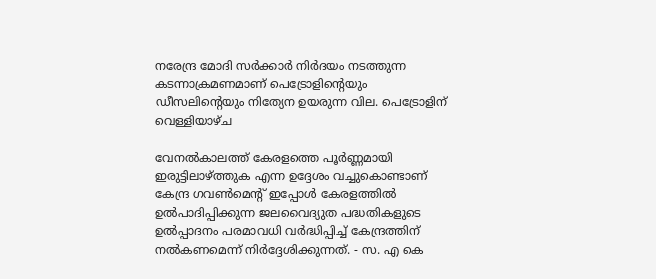നരേന്ദ്ര മോദി സർക്കാർ നിർദയം നടത്തുന്ന കടന്നാക്രമണമാണ് പെട്രോളിന്റെയും ഡീസലിന്റെയും നിത്യേന ഉയരുന്ന വില. പെട്രോളിന് വെള്ളിയാഴ്ച

വേനല്‍കാലത്ത്‌ കേരളത്തെ പൂര്‍ണ്ണമായി ഇരുട്ടിലാഴ്‌ത്തുക എന്ന ഉദ്ദേശം വച്ചുകൊണ്ടാണ്‌ കേന്ദ്ര ഗവണ്‍മെന്റ്‌ ഇപ്പോള്‍ കേരളത്തില്‍ ഉല്‍പാദിപ്പിക്കുന്ന ജലവൈദ്യുത പദ്ധതികളുടെ ഉല്‍പ്പാദനം പരമാവധി വര്‍ദ്ധിപ്പിച്ച്‌ കേന്ദ്രത്തിന്‌ നല്‍കണമെന്ന്‌ നിര്‍ദ്ദേശിക്കുന്നത്‌. - സ. എ കെ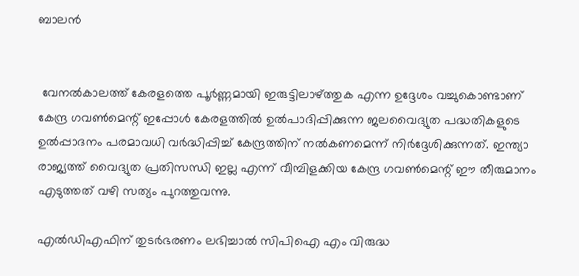ബാലൻ


 വേനല്‍കാലത്ത്‌ കേരളത്തെ പൂര്‍ണ്ണമായി ഇരുട്ടിലാഴ്‌ത്തുക എന്ന ഉദ്ദേശം വച്ചുകൊണ്ടാണ്‌ കേന്ദ്ര ഗവണ്‍മെന്റ്‌ ഇപ്പോള്‍ കേരളത്തില്‍ ഉല്‍പാദിപ്പിക്കുന്ന ജലവൈദ്യുത പദ്ധതികളുടെ ഉല്‍പ്പാദനം പരമാവധി വര്‍ദ്ധിപ്പിച്ച്‌ കേന്ദ്രത്തിന്‌ നല്‍കണമെന്ന്‌ നിര്‍ദ്ദേശിക്കുന്നത്‌. ഇന്ത്യാ രാജ്യത്ത്‌ വൈദ്യുത പ്രതിസന്ധി ഇല്ല എന്ന്‌ വീമ്പിളക്കിയ കേന്ദ്ര ഗവണ്‍മെന്റ്‌ ഈ തീരുമാനം എടുത്തത്‌ വഴി സത്യം പുറത്തുവന്നു.

എൽഡിഎഫിന് തുടർഭരണം ലഭിച്ചാൽ സിപിഐ എം വിരുദ്ധ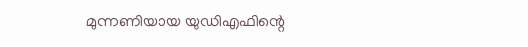മുന്നണിയായ യുഡിഎഫിന്റെ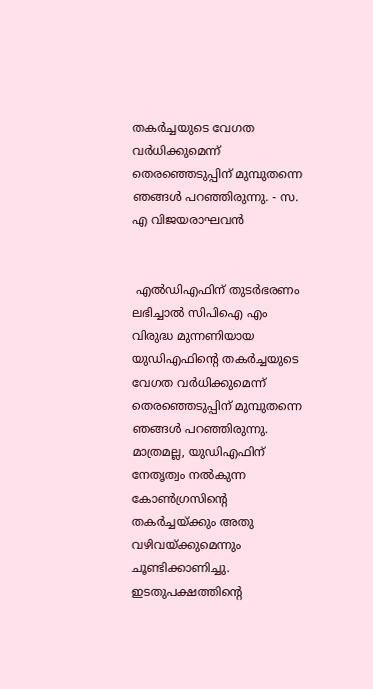തകർച്ചയുടെ വേഗത വർധിക്കുമെന്ന് തെരഞ്ഞെടുപ്പിന് മുമ്പുതന്നെ ഞങ്ങൾ പറഞ്ഞിരുന്നു. - സ. എ വിജയരാഘവൻ


 എൽഡിഎഫിന് തുടർഭരണം ലഭിച്ചാൽ സിപിഐ എം വിരുദ്ധ മുന്നണിയായ യുഡിഎഫിന്റെ തകർച്ചയുടെ വേഗത വർധിക്കുമെന്ന് തെരഞ്ഞെടുപ്പിന് മുമ്പുതന്നെ ഞങ്ങൾ പറഞ്ഞിരുന്നു. മാത്രമല്ല, യുഡിഎഫിന് നേതൃത്വം നൽകുന്ന കോൺഗ്രസിന്റെ തകർച്ചയ്ക്കും അതു വഴിവയ്ക്കുമെന്നും ചൂണ്ടിക്കാണിച്ചു. ഇടതുപക്ഷത്തിന്റെ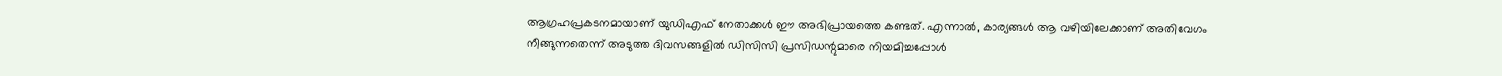ആഗ്രഹപ്രകടനമായാണ് യുഡിഎഫ് നേതാക്കൾ ഈ അഭിപ്രായത്തെ കണ്ടത്. എന്നാൽ, കാര്യങ്ങൾ ആ വഴിയിലേക്കാണ് അതിവേഗം നീങ്ങുന്നതെന്ന് അടുത്ത ദിവസങ്ങളിൽ ഡിസിസി പ്രസിഡന്റുമാരെ നിയമിച്ചപ്പോൾ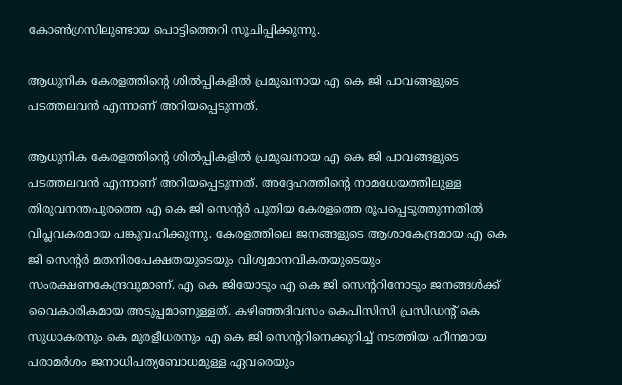കോൺഗ്രസിലുണ്ടായ പൊട്ടിത്തെറി സൂചിപ്പിക്കുന്നു.

ആധുനിക കേരളത്തിന്റെ ശിൽപ്പികളിൽ പ്രമുഖനായ എ കെ ജി പാവങ്ങളുടെ പടത്തലവൻ എന്നാണ് അറിയപ്പെടുന്നത്.

ആധുനിക കേരളത്തിന്റെ ശിൽപ്പികളിൽ പ്രമുഖനായ എ കെ ജി പാവങ്ങളുടെ പടത്തലവൻ എന്നാണ് അറിയപ്പെടുന്നത്. അദ്ദേഹത്തിന്റെ നാമധേയത്തിലുള്ള തിരുവനന്തപുരത്തെ എ കെ ജി സെന്റർ പുതിയ കേരളത്തെ രൂപപ്പെടുത്തുന്നതിൽ വിപ്ലവകരമായ പങ്കുവഹിക്കുന്നു. കേരളത്തിലെ ജനങ്ങളുടെ ആശാകേന്ദ്രമായ എ കെ ജി സെന്റർ മതനിരപേക്ഷതയുടെയും വിശ്വമാനവികതയുടെയും സംരക്ഷണകേന്ദ്രവുമാണ്. എ കെ ജിയോടും എ കെ ജി സെന്ററിനോടും ജനങ്ങൾക്ക് വൈകാരികമായ അടുപ്പമാണുള്ളത്. കഴിഞ്ഞദിവസം കെപിസിസി പ്രസിഡന്റ്‌ കെ സുധാകരനും കെ മുരളീധരനും എ കെ ജി സെന്ററിനെക്കുറിച്ച് നടത്തിയ ഹീനമായ പരാമർശം ജനാധിപത്യബോധമുള്ള ഏവരെയും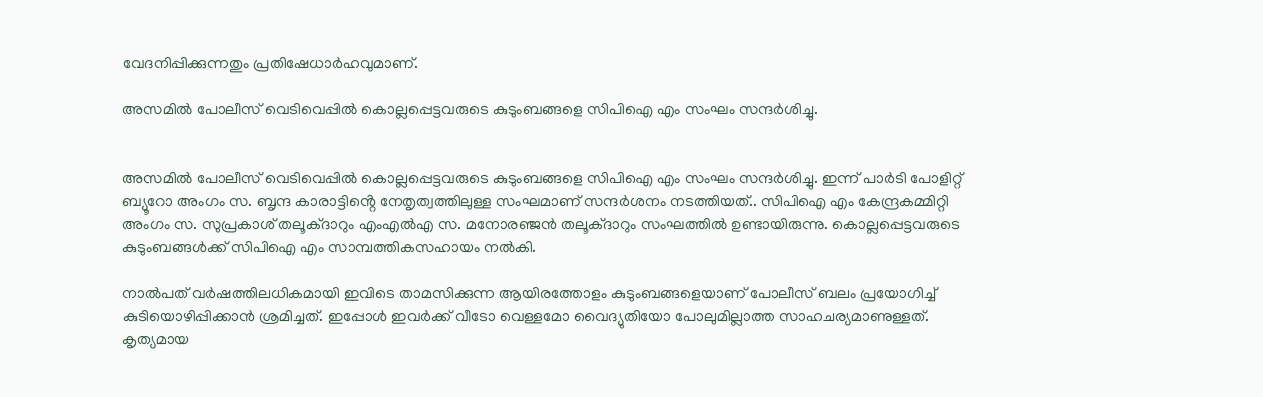വേദനിപ്പിക്കുന്നതും പ്രതിഷേധാർഹവുമാണ്.

അസമിൽ പോലീസ് വെടിവെപ്പിൽ കൊല്ലപ്പെട്ടവരുടെ കുടുംബങ്ങളെ സിപിഐ എം സംഘം സന്ദർശിച്ചു.


അസമിൽ പോലീസ് വെടിവെപ്പിൽ കൊല്ലപ്പെട്ടവരുടെ കുടുംബങ്ങളെ സിപിഐ എം സംഘം സന്ദർശിച്ചു. ഇന്ന് പാർടി പോളിറ്റ് ബ്യൂറോ അംഗം സ. ബൃന്ദ കാരാട്ടിൻ്റെ നേതൃത്വത്തിലുള്ള സംഘമാണ് സന്ദർശനം നടത്തിയത്.. സിപിഐ എം കേന്ദ്രകമ്മിറ്റി അംഗം സ. സുപ്രകാശ് തലൂക്ദാറും എംഎൽഎ സ. മനോരഞ്ജൻ തലൂക്ദാറും സംഘത്തിൽ ഉണ്ടായിരുന്നു. കൊല്ലപ്പെട്ടവരുടെ കുടുംബങ്ങൾക്ക് സിപിഐ എം സാമ്പത്തികസഹായം നൽകി.

നാൽപത് വർഷത്തിലധികമായി ഇവിടെ താമസിക്കുന്ന ആയിരത്തോളം കുടുംബങ്ങളെയാണ് പോലീസ് ബലം പ്രയോഗിച്ച് കുടിയൊഴിപ്പിക്കാൻ ശ്രമിച്ചത്. ഇപ്പോൾ ഇവർക്ക് വീടോ വെള്ളമോ വൈദ്യുതിയോ പോലുമില്ലാത്ത സാഹചര്യമാണുള്ളത്. കൃത്യമായ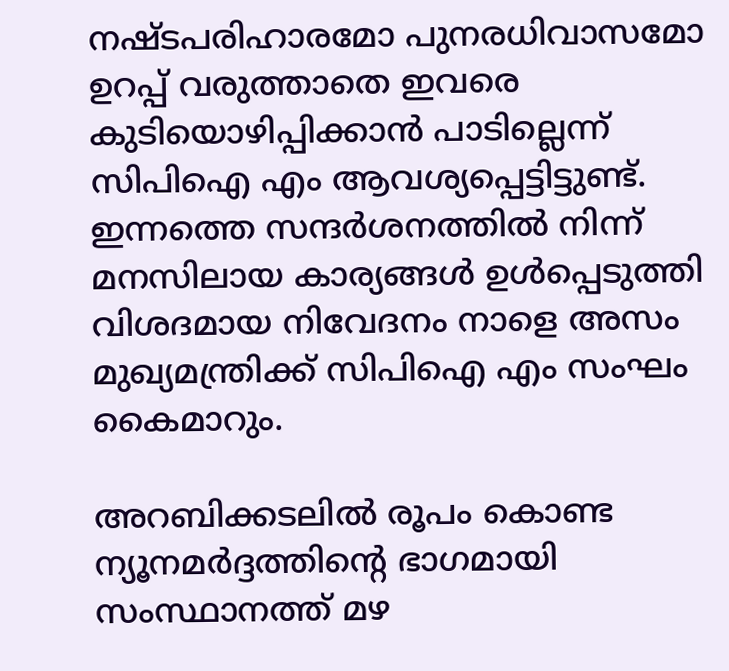നഷ്ടപരിഹാരമോ പുനരധിവാസമോ ഉറപ്പ് വരുത്താതെ ഇവരെ കുടിയൊഴിപ്പിക്കാൻ പാടില്ലെന്ന് സിപിഐ എം ആവശ്യപ്പെട്ടിട്ടുണ്ട്. ഇന്നത്തെ സന്ദർശനത്തിൽ നിന്ന് മനസിലായ കാര്യങ്ങൾ ഉൾപ്പെടുത്തി വിശദമായ നിവേദനം നാളെ അസം മുഖ്യമന്ത്രിക്ക് സിപിഐ എം സംഘം കൈമാറും.

അറബിക്കടലിൽ രൂപം കൊണ്ട ന്യൂനമർദ്ദത്തിൻ്റെ ഭാഗമായി സംസ്ഥാനത്ത് മഴ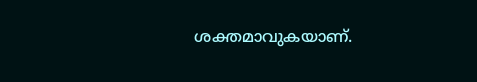ശക്തമാവുകയാണ്.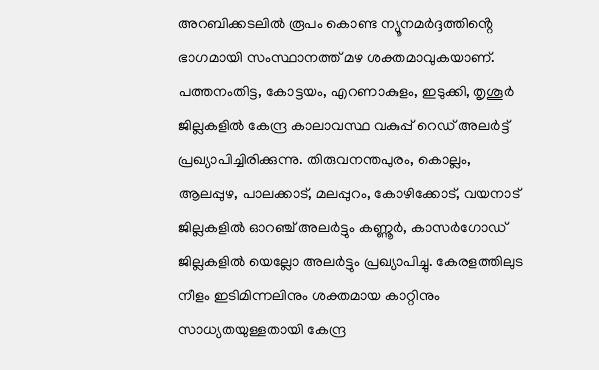അറബിക്കടലിൽ രൂപം കൊണ്ട ന്യൂനമർദ്ദത്തിൻ്റെ ഭാഗമായി സംസ്ഥാനത്ത് മഴ ശക്തമാവുകയാണ്. പത്തനംതിട്ട, കോട്ടയം, എറണാകുളം, ഇടുക്കി, തൃശൂർ ജില്ലകളിൽ കേന്ദ്ര കാലാവസ്ഥ വകുപ്പ് റെഡ് അലർട്ട് പ്രഖ്യാപിച്ചിരിക്കുന്നു. തിരുവനന്തപുരം, കൊല്ലം, ആലപ്പുഴ, പാലക്കാട്, മലപ്പുറം, കോഴിക്കോട്, വയനാട് ജില്ലകളിൽ ഓറഞ്ച് അലർട്ടും കണ്ണൂർ, കാസർഗോഡ് ജില്ലകളിൽ യെല്ലോ അലർട്ടും പ്രഖ്യാപിച്ചു. കേരളത്തിലുട നീളം ഇടിമിന്നലിനും ശക്തമായ കാറ്റിനും സാധ്യതയുള്ളതായി കേന്ദ്ര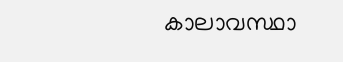കാലാവസ്ഥാ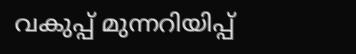വകുപ്പ് മുന്നറിയിപ്പ്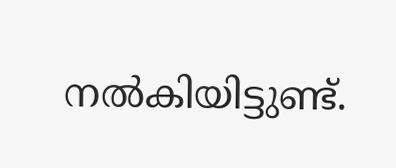നൽകിയിട്ടുണ്ട്.